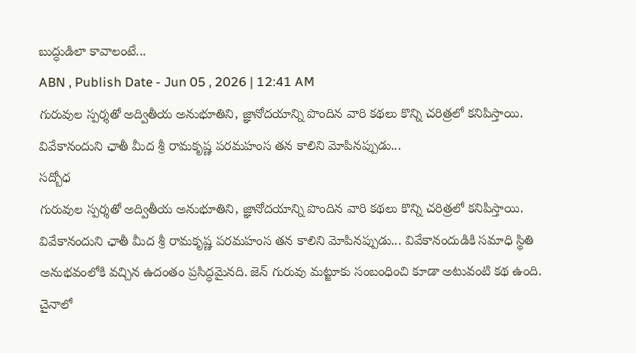బుద్ధుడిలా కావాలంటే...
ABN , Publish Date - Jun 05 , 2026 | 12:41 AM
గురువుల స్పర్శతో అద్వితీయ అనుభూతిని, జ్ఞానోదయాన్ని పొందిన వారి కథలు కొన్ని చరిత్రలో కనిపిస్తాయి. వివేకానందుని ఛాతీ మీద శ్రీ రామకృష్ణ పరమహంస తన కాలిని మోపినప్పుడు...
సద్బోధ
గురువుల స్పర్శతో అద్వితీయ అనుభూతిని, జ్ఞానోదయాన్ని పొందిన వారి కథలు కొన్ని చరిత్రలో కనిపిస్తాయి. వివేకానందుని ఛాతీ మీద శ్రీ రామకృష్ణ పరమహంస తన కాలిని మోపినప్పుడు... వివేకానందుడికి సమాధి స్థితి అనుభవంలోకి వచ్చిన ఉదంతం ప్రసిద్ధమైనది. జెన్ గురువు మట్జూకు సంబంధించి కూడా అటువంటి కథ ఉంది. చైనాలో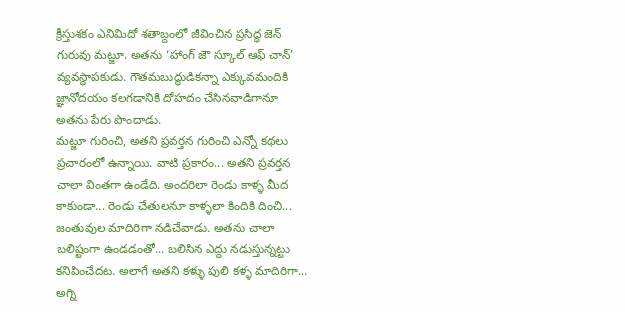క్రీస్తుశకం ఎనిమిదో శతాబ్దంలో జీవించిన ప్రసిద్ధ జెన్ గురువు మట్జూ. అతను ‘హాంగ్ జౌ స్కూల్ ఆఫ్ చాన్’ వ్యవస్థాపకుడు. గౌతమబుద్ధుడికన్నా ఎక్కువమందికి జ్ఞానోదయం కలగడానికి దోహదం చేసినవాడిగానూ అతను పేరు పొందాడు.
మట్జూ గురించి, అతని ప్రవర్తన గురించి ఎన్నో కథలు ప్రచారంలో ఉన్నాయి. వాటి ప్రకారం... అతని ప్రవర్తన చాలా వింతగా ఉండేది. అందరిలా రెండు కాళ్ళ మీద కాకుండా... రెండు చేతులనూ కాళ్ళలా కిందికి దించి... జంతువుల మాదిరిగా నడిచేవాడు. అతను చాలా బలిష్టంగా ఉండడంతో... బలిసిన ఎద్దు నడుస్తున్నట్టు కనిపించేదట. అలాగే అతని కళ్ళు పులి కళ్ళ మాదిరిగా... అగ్ని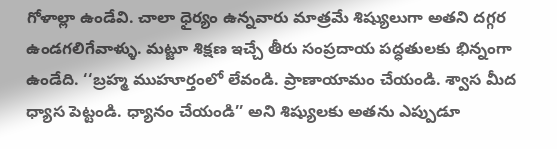గోళాల్లా ఉండేవి. చాలా ధైర్యం ఉన్నవారు మాత్రమే శిష్యులుగా అతని దగ్గర ఉండగలిగేవాళ్ళు. మట్జూ శిక్షణ ఇచ్చే తీరు సంప్రదాయ పద్ధతులకు భిన్నంగా ఉండేది. ‘‘బ్రహ్మ ముహూర్తంలో లేవండి. ప్రాణాయామం చేయండి. శ్వాస మీద ధ్యాస పెట్టండి. ధ్యానం చేయండి’’ అని శిష్యులకు అతను ఎప్పుడూ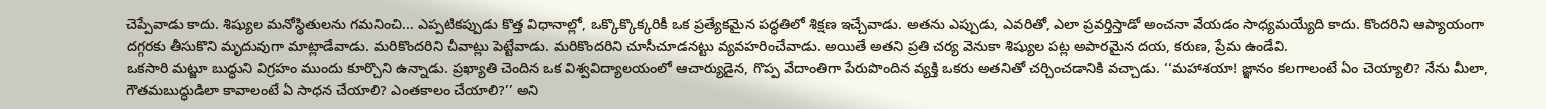చెప్పేవాడు కాదు. శిష్యుల మనోస్థితులను గమనించి... ఎప్పటికప్పుడు కొత్త విధానాల్లో, ఒక్కొక్కొక్కరికీ ఒక ప్రత్యేకమైన పద్ధతిలో శిక్షణ ఇచ్చేవాడు. అతను ఎప్పుడు, ఎవరితో, ఎలా ప్రవర్తిస్తాడో అంచనా వేయడం సాధ్యమయ్యేది కాదు. కొందరిని ఆప్యాయంగా దగ్గరకు తీసుకొని మృదువుగా మాట్లాడేవాడు. మరికొందరిని చీవాట్లు పెట్టేవాడు. మరికొందరిని చూసీచూడనట్టు వ్యవహరించేవాడు. అయితే అతని ప్రతి చర్య వెనుకా శిష్యుల పట్ల అపారమైన దయ, కరుణ, ప్రేమ ఉండేవి.
ఒకసారి మట్జూ బుద్ధుని విగ్రహం ముందు కూర్చొని ఉన్నాడు. ప్రఖ్యాతి చెందిన ఒక విశ్వవిద్యాలయంలో ఆచార్యుడైన, గొప్ప వేదాంతిగా పేరుపొందిన వ్యక్తి ఒకరు అతనితో చర్చించడానికి వచ్చాడు. ‘‘మహాశయా! జ్ఞానం కలగాలంటే ఏం చెయ్యాలి? నేను మీలా, గౌతమబుద్ధుడిలా కావాలంటే ఏ సాధన చేయాలి? ఎంతకాలం చేయాలి?’’ అని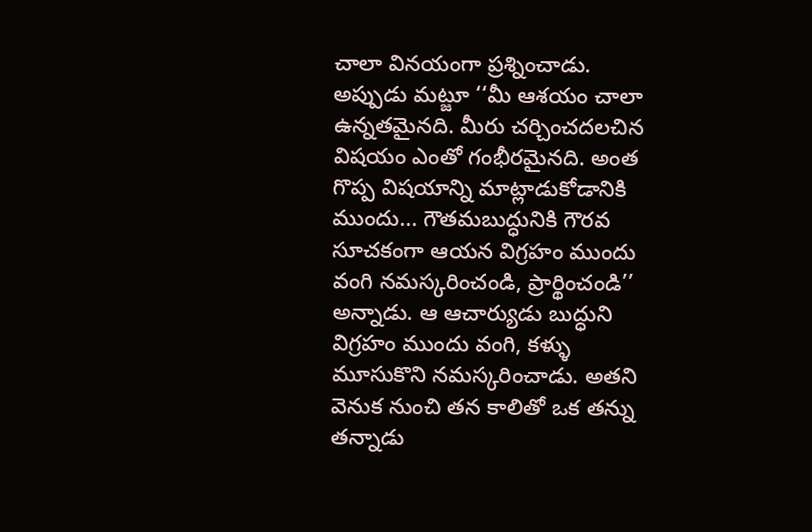చాలా వినయంగా ప్రశ్నించాడు. అప్పుడు మట్జూ ‘‘మీ ఆశయం చాలా ఉన్నతమైనది. మీరు చర్చించదలచిన విషయం ఎంతో గంభీరమైనది. అంత గొప్ప విషయాన్ని మాట్లాడుకోడానికి ముందు... గౌతమబుద్ధునికి గౌరవ సూచకంగా ఆయన విగ్రహం ముందు వంగి నమస్కరించండి, ప్రార్థించండి’’ అన్నాడు. ఆ ఆచార్యుడు బుద్ధుని విగ్రహం ముందు వంగి, కళ్ళు మూసుకొని నమస్కరించాడు. అతని వెనుక నుంచి తన కాలితో ఒక తన్ను తన్నాడు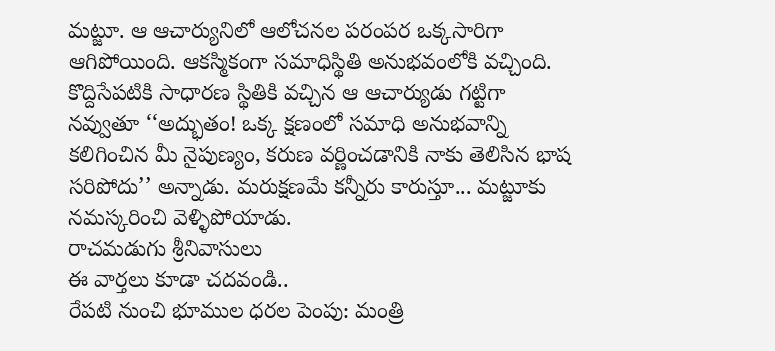మట్జూ. ఆ ఆచార్యునిలో ఆలోచనల పరంపర ఒక్కసారిగా ఆగిపోయింది. ఆకస్మికంగా సమాధిస్థితి అనుభవంలోకి వచ్చింది. కొద్దిసేపటికి సాధారణ స్థితికి వచ్చిన ఆ ఆచార్యుడు గట్టిగా నవ్వుతూ ‘‘అద్భుతం! ఒక్క క్షణంలో సమాధి అనుభవాన్ని కలిగించిన మీ నైపుణ్యం, కరుణ వర్ణించడానికి నాకు తెలిసిన భాష సరిపోదు’’ అన్నాడు. మరుక్షణమే కన్నీరు కారుస్తూ... మట్జూకు నమస్కరించి వెళ్ళిపోయాడు.
రాచమడుగు శ్రీనివాసులు
ఈ వార్తలు కూడా చదవండి..
రేపటి నుంచి భూముల ధరల పెంపు: మంత్రి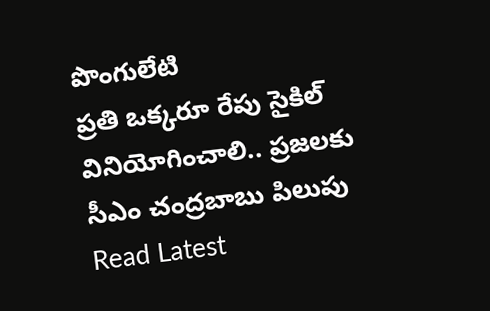పొంగులేటి
ప్రతి ఒక్కరూ రేపు సైకిల్ వినియోగించాలి.. ప్రజలకు సీఎం చంద్రబాబు పిలుపు
Read Latest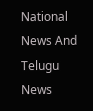National News And Telugu News